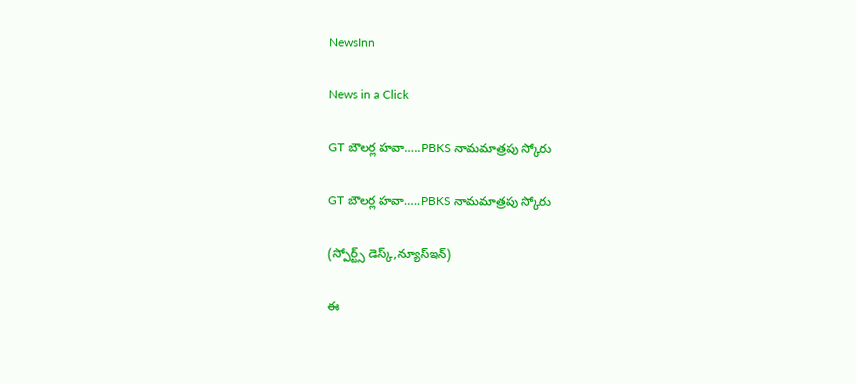NewsInn

News in a Click

GT బౌల‌ర్ల హ‌వా…..PBKS నామ‌మాత్ర‌పు స్కోరు

GT బౌల‌ర్ల హ‌వా…..PBKS నామ‌మాత్ర‌పు స్కోరు

(స్పోర్ట్స్ డెస్క్,న్యూస్ఇన్‌)

ఈ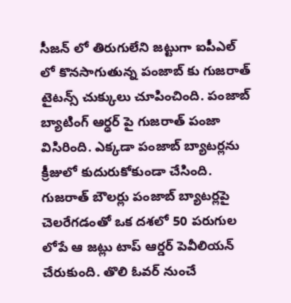సీజ‌న్ లో తిరుగులేని జ‌ట్టుగా ఐపీఎల్ లో కొన‌సాగుతున్న పంజాబ్ కు గుజరాత్ టైట‌న్స్ చుక్కులు చూపించింది. పంజాబ్ బ్యాటింగ్ ఆర్ఢ‌ర్ పై గుజ‌రాత్ పంజా విసిరింది. ఎక్క‌డా పంజాబ్ బ్యాట‌ర్ల‌ను క్రీజులో కుదురుకోకుండా చేసింది. గుజరాత్ బౌల‌ర్లు పంజాబ్ బ్యాట‌ర్ల‌పై చెల‌రేగ‌డంతో ఒక ద‌శ‌లో 50 ప‌రుగుల లోపే ఆ జ‌ట్లు టాప్ ఆర్డ‌ర్ పెవీలియన్ చేరుకుంది. తొలి ఓవ‌ర్ నుంచే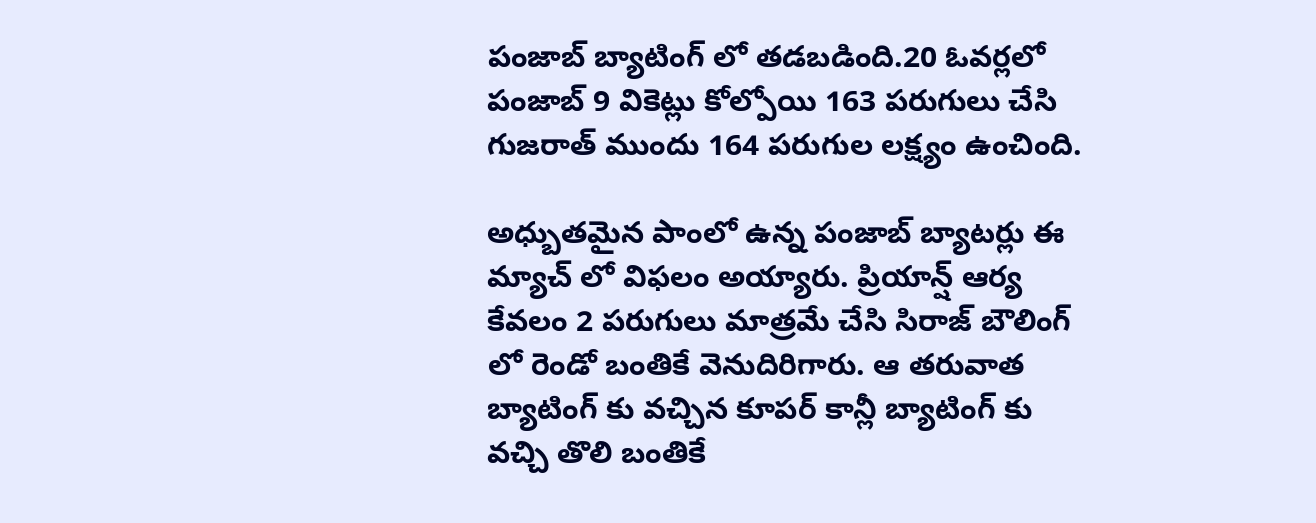పంజాబ్ బ్యాటింగ్ లో త‌డ‌బ‌డింది.20 ఓవ‌ర్ల‌లో పంజాబ్ 9 వికెట్లు కోల్పోయి 163 ప‌రుగులు చేసి గుజ‌రాత్ ముందు 164 ప‌రుగుల ల‌క్ష్యం ఉంచింది.

అధ్బుత‌మైన పాంలో ఉన్న పంజాబ్ బ్యాట‌ర్లు ఈ మ్యాచ్ లో విఫ‌లం అయ్యారు. ప్రియాన్ష్ ఆర్య కేవ‌లం 2 ప‌రుగులు మాత్ర‌మే చేసి సిరాజ్ బౌలింగ్ లో రెండో బంతికే వెనుదిరిగారు. ఆ త‌రువాత బ్యాటింగ్ కు వ‌చ్చిన కూప‌ర్ కాన్లీ బ్యాటింగ్ కు వ‌చ్చి తొలి బంతికే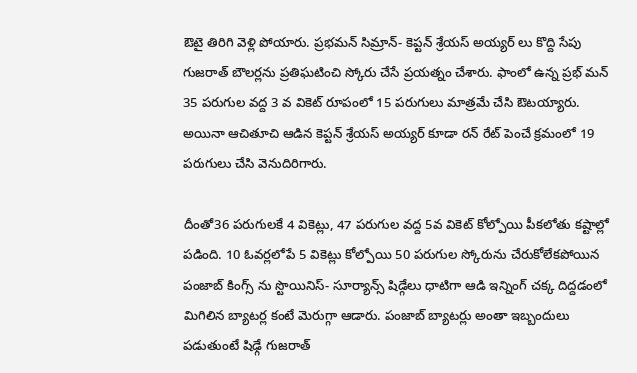ఔటై తిరిగి వెళ్లి పోయారు. ప్ర‌భ‌మ‌న్ సిమ్రాన్- కెప్ట‌న్ శ్రేయ‌స్ అయ్య‌ర్ లు కొద్ది సేపు గుజ‌రాత్ బౌల‌ర్ల‌ను ప్ర‌తిఘ‌టించి స్కోరు చేసే ప్ర‌య‌త్నం చేశారు. ఫాంలో ఉన్న ప్ర‌భ్ మ‌న్ 35 ప‌రుగుల వ‌ద్ద 3 వ వికెట్ రూపంలో 15 ప‌రుగులు మాత్ర‌మే చేసి ఔట‌య్యారు. అయినా ఆచితూచి ఆడిన కెప్ట‌న్ శ్రేయ‌స్ అయ్య‌ర్ కూడా ర‌న్ రేట్ పెంచే క్ర‌మంలో 19 ప‌రుగులు చేసి వెనుదిరిగారు.

దీంతో36 ప‌రుగుల‌కే 4 వికెట్లు, 47 ప‌రుగుల వ‌ద్ద 5వ వికెట్ కోల్పోయి పీక‌లోతు క‌ష్టాల్లో ప‌డింది. 10 ఓవ‌ర్ల‌లోపే 5 వికెట్లు కోల్పోయి 50 ప‌రుగుల స్కోరును చేరుకోలేక‌పోయిన పంజాబ్ కింగ్స్ ను స్టొయినిస్- సూర్యాన్స్ షిడ్గేలు ధాటిగా ఆడి ఇన్నింగ్ చ‌క్క దిద్ద‌డంలో మిగిలిన బ్యాట‌ర్ల కంటే మెరుగ్గా ఆడారు. పంజాబ్ బ్యాట‌ర్లు అంతా ఇబ్బందులు ప‌డుతుంటే షిఢ్గే గుజ‌రాత్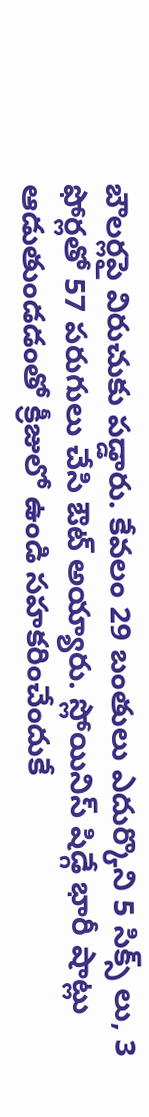బౌల‌ర్ల‌పై విరుచుకు ప‌డ్డారు. కేవ‌లం 29 బంతులు ఎదుర్కొని 5 సిక్స్ లు, 3 ఫోర్ల‌తో 57 ప‌రుగులు చేసి ఔట్ అయ్యారు. స్లోయినిస్ షిడ్గే భారీ షాట్లు ఆడుతుండ‌డంతో క్రీజులో ఉండి స‌హ‌క‌రించేందుకే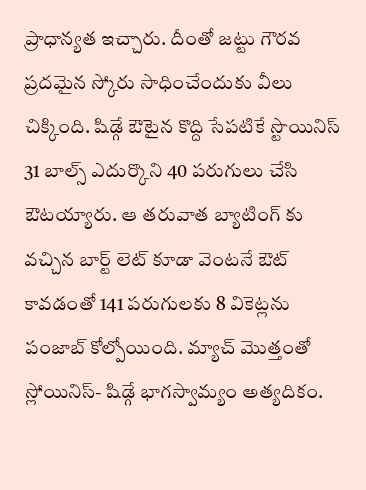ప్రాధాన్య‌త ఇచ్చారు. దీంతో జ‌ట్టు గౌర‌వ ప్ర‌ద‌మైన స్కోరు సాధించేందుకు వీలు చిక్కింది. షిడ్గే ఔటైన కొద్ది సేప‌టికే స్టొయినిస్ 31 బాల్స్ ఎదుర్కొని 40 ప‌రుగులు చేసి ఔట‌య్యారు. ఆ త‌రువాత బ్యాటింగ్ కు వచ్చిన బార్ట్ లెట్ కూడా వెంట‌నే ఔట్ కావ‌డంతో 141 ప‌రుగుల‌కు 8 వికెట్ల‌ను పంజాబ్ కోల్పోయింది. మ్యాచ్ మొత్తంతో స్లోయినిస్- షిడ్గే భాగ‌స్వామ్యం అత్య‌దికం.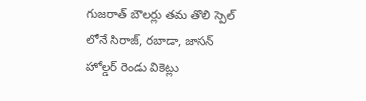గుజ‌రాత్ బౌల‌ర్లు త‌మ తొలి స్పెల్ లోనే సిరాజ్, ర‌బాడా, జాస‌న్ హోల్డ‌ర్ రెండు వికెట్లు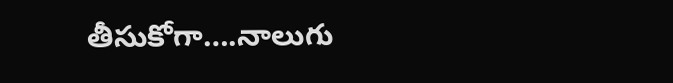తీసుకోగా….నాలుగు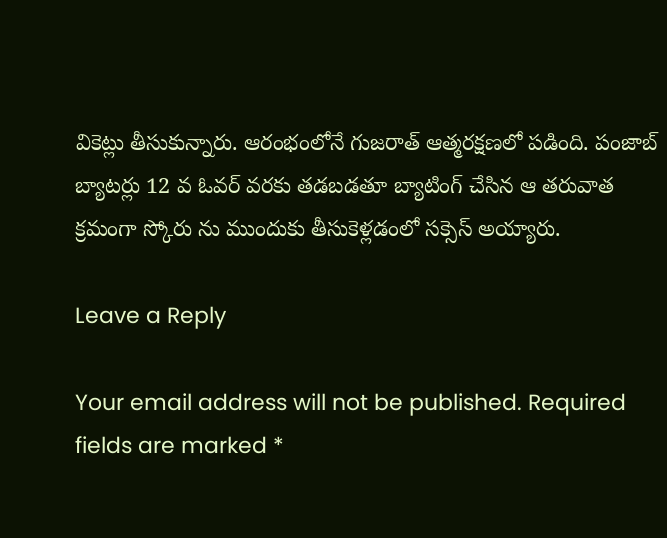వికెట్లు తీసుకున్నారు. ఆరంభంలోనే గుజ‌రాత్ ఆత్మ‌ర‌క్ష‌ణ‌లో ప‌డింది. పంజాబ్ బ్యాట‌ర్లు 12 వ ఓవ‌ర్ వ‌ర‌కు త‌డ‌బ‌డ‌తూ బ్యాటింగ్ చేసిన ఆ త‌రువాత క్ర‌మంగా స్కోరు ను ముందుకు తీసుకెళ్ల‌డంలో స‌క్సెస్ అయ్యారు.

Leave a Reply

Your email address will not be published. Required fields are marked *